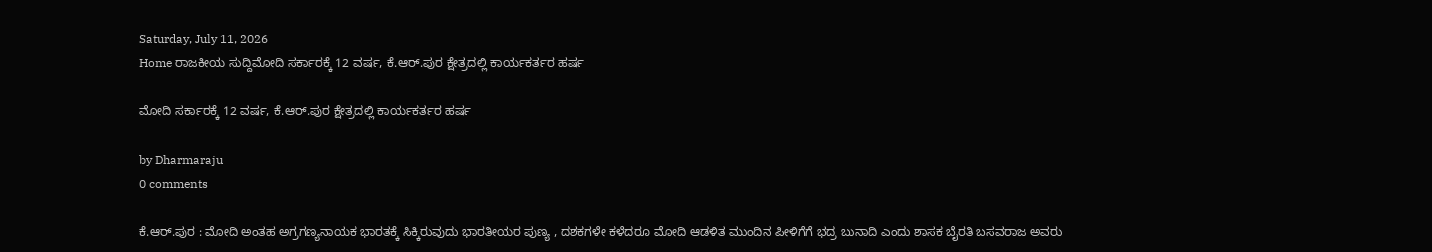Saturday, July 11, 2026
Home ರಾಜಕೀಯ ‌ಸುದ್ದಿಮೋದಿ ಸರ್ಕಾರಕ್ಕೆ 12 ವರ್ಷ, ಕೆ.ಆರ್.ಪುರ ಕ್ಷೇತ್ರದಲ್ಲಿ ಕಾರ್ಯಕರ್ತರ ಹರ್ಷ

ಮೋದಿ ಸರ್ಕಾರಕ್ಕೆ 12 ವರ್ಷ, ಕೆ.ಆರ್.ಪುರ ಕ್ಷೇತ್ರದಲ್ಲಿ ಕಾರ್ಯಕರ್ತರ ಹರ್ಷ

by Dharmaraju
0 comments

ಕೆ.ಆರ್.ಪುರ : ಮೋದಿ ಅಂತಹ ಅಗ್ರಗಣ್ಯನಾಯಕ ಭಾರತಕ್ಕೆ ಸಿಕ್ಕಿರುವುದು ಭಾರತೀಯರ ಪುಣ್ಯ , ದಶಕಗಳೇ ಕಳೆದರೂ ಮೋದಿ ಆಡಳಿತ ಮುಂದಿನ ಪೀಳಿಗೆಗೆ ಭದ್ರ ಬುನಾದಿ ಎಂದು ಶಾಸಕ‌ ಬೈರತಿ ಬಸವರಾಜ ಅವರು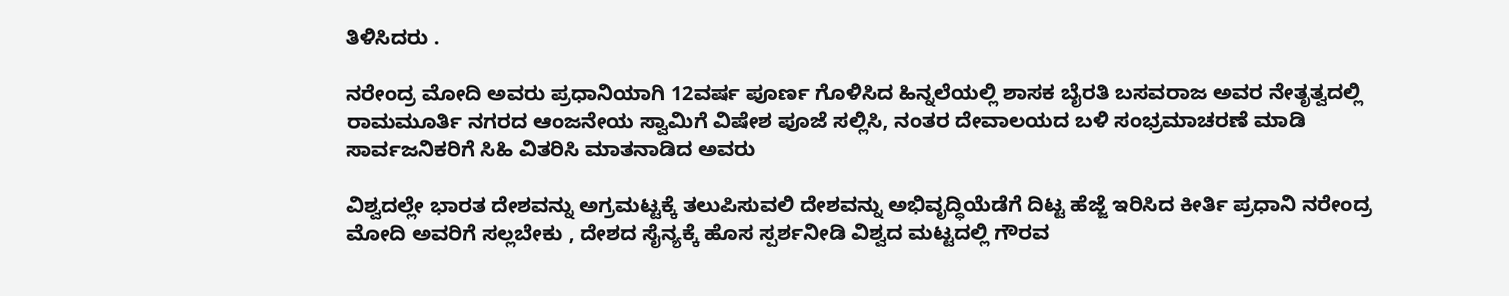ತಿಳಿಸಿದರು .

ನರೇಂದ್ರ ಮೋದಿ ಅವರು ಪ್ರಧಾನಿಯಾಗಿ 12ವರ್ಷ ಪೂರ್ಣ ಗೊಳಿಸಿದ ಹಿನ್ನಲೆಯಲ್ಲಿ ಶಾಸಕ ಬೈರತಿ ಬಸವರಾಜ ಅವರ ನೇತೃತ್ವದಲ್ಲಿ ರಾಮಮೂರ್ತಿ ನಗರದ ಆಂಜನೇಯ ಸ್ವಾಮಿಗೆ ವಿಷೇಶ ಪೂಜೆ ಸಲ್ಲಿಸಿ, ನಂತರ ದೇವಾಲಯದ ಬಳಿ ಸಂಭ್ರಮಾಚರಣೆ ಮಾಡಿ ಸಾರ್ವಜನಿಕರಿಗೆ ಸಿಹಿ‌ ವಿತರಿಸಿ ಮಾತನಾಡಿದ ಅವರು

ವಿಶ್ವದಲ್ಲೇ ಭಾರತ ದೇಶವನ್ನು ಅಗ್ರಮಟ್ಟಕ್ಕೆ ತಲುಪಿಸುವಲಿ ದೇಶವನ್ನು ಅಭಿವೃದ್ಧಿಯೆಡೆಗೆ ದಿಟ್ಟ ಹೆಜ್ಜೆ ಇರಿಸಿದ ಕೀರ್ತಿ ಪ್ರಧಾನಿ ನರೇಂದ್ರ ಮೋದಿ ಅವರಿಗೆ ಸಲ್ಲಬೇಕು , ದೇಶದ ಸೈನ್ಯಕ್ಕೆ ಹೊಸ ಸ್ಪರ್ಶನೀಡಿ ವಿಶ್ವದ ಮಟ್ಟದಲ್ಲಿ ಗೌರವ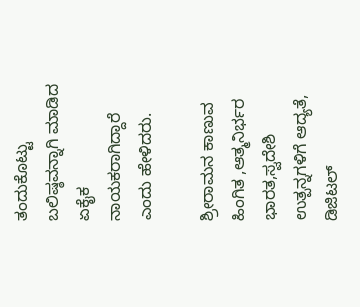ತಂದುಕೊಟ್ಟು ಬಲಿಷ್ಠವನ್ನಾಗಿ ಮಾಡಿದ ಏಕೈಕ ನಾಯಕರಾಗಿದ್ದಾರೆ ಎಂದು ಹೇಳಿದರು.

ಶ್ರೀರಾಮನ ಕಾಣುವ ಹಿಂಗಿತ ,ಆತ್ಮನಿರ್ಭರ ಭಾರತ,ಸ್ವದೇಶಿ ಉತ್ಪನ್ನಗಳಿಗೆ ಆದ್ಯತೆ, ಡಿಜಿಟಲ್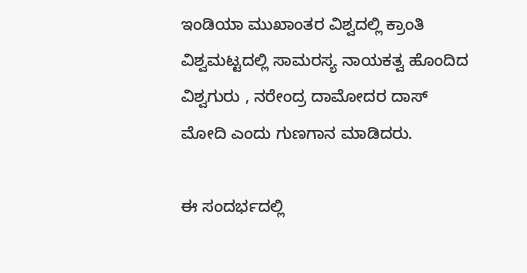ಇಂಡಿಯಾ ಮುಖಾಂತರ ವಿಶ್ವದಲ್ಲಿ ಕ್ರಾಂತಿ ವಿಶ್ವಮಟ್ಟದಲ್ಲಿ ಸಾಮರಸ್ಯ ನಾಯಕತ್ವ ಹೊಂದಿದ ವಿಶ್ವಗುರು , ನರೇಂದ್ರ ದಾಮೋದರ ದಾಸ್ ಮೋದಿ ಎಂದು ಗುಣಗಾನ ಮಾಡಿದರು.

ಈ ಸಂದರ್ಭದಲ್ಲಿ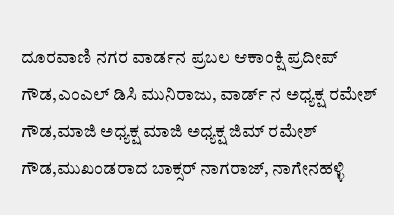ದೂರವಾಣಿ ನಗರ ವಾರ್ಡನ ಪ್ರಬಲ ಆಕಾಂಕ್ಷಿ ಪ್ರದೀಪ್ ಗೌಡ,ಎಂಎಲ್ ಡಿಸಿ ಮುನಿರಾಜು, ವಾರ್ಡ್ ನ ಅಧ್ಯಕ್ಷ ರಮೇಶ್ ಗೌಡ,ಮಾಜಿ ಅಧ್ಯಕ್ಷ ಮಾಜಿ ಅಧ್ಯಕ್ಷ ಜಿಮ್ ರಮೇಶ್ ಗೌಡ,ಮುಖಂಡರಾದ ಬಾಕ್ಸರ್ ನಾಗರಾಜ್, ನಾಗೇನಹಳ್ಳಿ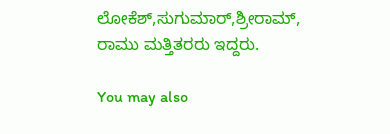ಲೋಕೆಶ್,ಸುಗುಮಾರ್,ಶ್ರೀರಾಮ್, ರಾಮು ಮತ್ತಿತರರು ಇದ್ದರು.

You may also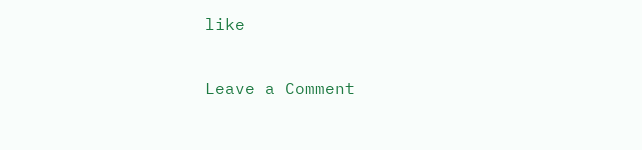like

Leave a Comment